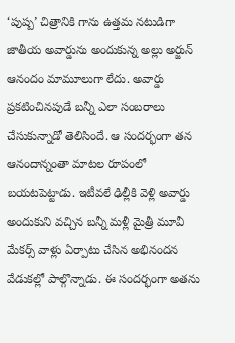‘పుష్ప’ చిత్రానికి గాను ఉత్తమ నటుడిగా జాతీయ అవార్డును అందుకున్న అల్లు అర్జున్ ఆనందం మామూలుగా లేదు. అవార్డు ప్రకటించినపుడే బన్నీ ఎలా సంబరాలు చేసుకున్నాడో తెలిసిందే. ఆ సందర్భంగా తన ఆనందాన్నంతా మాటల రూపంలో బయటపెట్టాడు. ఇటీవలే ఢిల్లీకి వెళ్లి అవార్డు అందుకుని వచ్చిన బన్నీ మళ్లీ మైత్రీ మూవీ మేకర్స్ వాళ్లు ఏర్పాటు చేసిన అభినందన వేడుకల్లో పాల్గొన్నాడు. ఈ సందర్భంగా అతను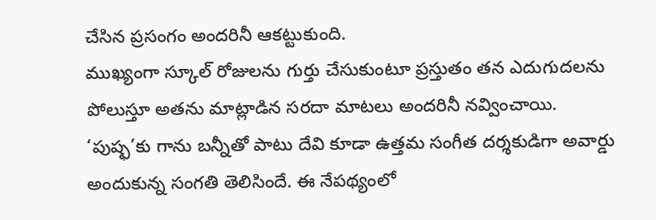చేసిన ప్రసంగం అందరినీ ఆకట్టుకుంది.
ముఖ్యంగా స్కూల్ రోజులను గుర్తు చేసుకుంటూ ప్రస్తుతం తన ఎదుగుదలను పోలుస్తూ అతను మాట్లాడిన సరదా మాటలు అందరినీ నవ్వించాయి. ‘పుష్ఫ’కు గాను బన్నీతో పాటు దేవి కూడా ఉత్తమ సంగీత దర్శకుడిగా అవార్డు అందుకున్న సంగతి తెలిసిందే. ఈ నేపథ్యంలో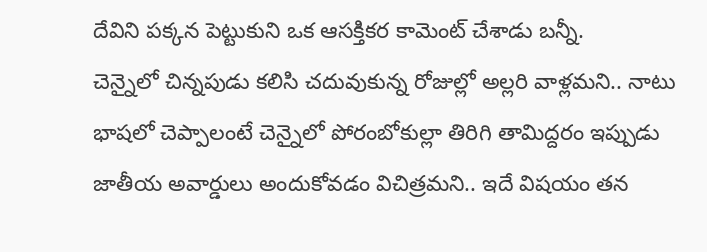దేవిని పక్కన పెట్టుకుని ఒక ఆసక్తికర కామెంట్ చేశాడు బన్నీ.
చెన్నైలో చిన్నపుడు కలిసి చదువుకున్న రోజుల్లో అల్లరి వాళ్లమని.. నాటు భాషలో చెప్పాలంటే చెన్నైలో పోరంబోకుల్లా తిరిగి తామిద్దరం ఇప్పుడు జాతీయ అవార్డులు అందుకోవడం విచిత్రమని.. ఇదే విషయం తన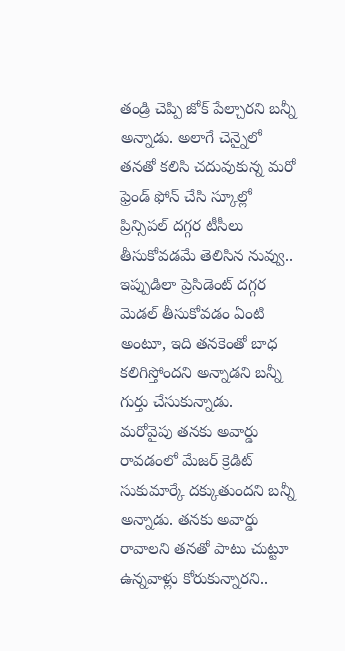తండ్రి చెప్పి జోక్ పేల్చారని బన్నీ అన్నాడు. అలాగే చెన్నైలో తనతో కలిసి చదువుకున్న మరో ఫ్రెండ్ ఫోన్ చేసి స్కూల్లో ప్రిన్సిపల్ దగ్గర టీసీలు తీసుకోవడమే తెలిసిన నువ్వు.. ఇప్పుడిలా ప్రెసిడెంట్ దగ్గర మెడల్ తీసుకోవడం ఏంటి అంటూ, ఇది తనకెంతో బాధ కలిగిస్తోందని అన్నాడని బన్నీ గుర్తు చేసుకున్నాడు.
మరోవైపు తనకు అవార్డు రావడంలో మేజర్ క్రెడిట్ సుకుమార్కే దక్కుతుందని బన్నీ అన్నాడు. తనకు అవార్డు రావాలని తనతో పాటు చుట్టూ ఉన్నవాళ్లు కోరుకున్నారని..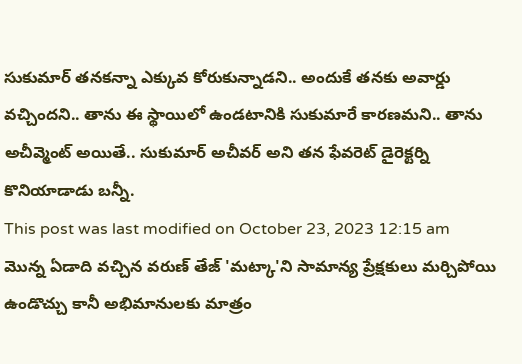సుకుమార్ తనకన్నా ఎక్కువ కోరుకున్నాడని.. అందుకే తనకు అవార్డు వచ్చిందని.. తాను ఈ స్థాయిలో ఉండటానికి సుకుమారే కారణమని.. తాను అచీవ్మెంట్ అయితే.. సుకుమార్ అచీవర్ అని తన ఫేవరెట్ డైరెక్టర్ని కొనియాడాడు బన్నీ.
This post was last modified on October 23, 2023 12:15 am
మొన్న ఏడాది వచ్చిన వరుణ్ తేజ్ 'మట్కా'ని సామాన్య ప్రేక్షకులు మర్చిపోయి ఉండొచ్చు కానీ అభిమానులకు మాత్రం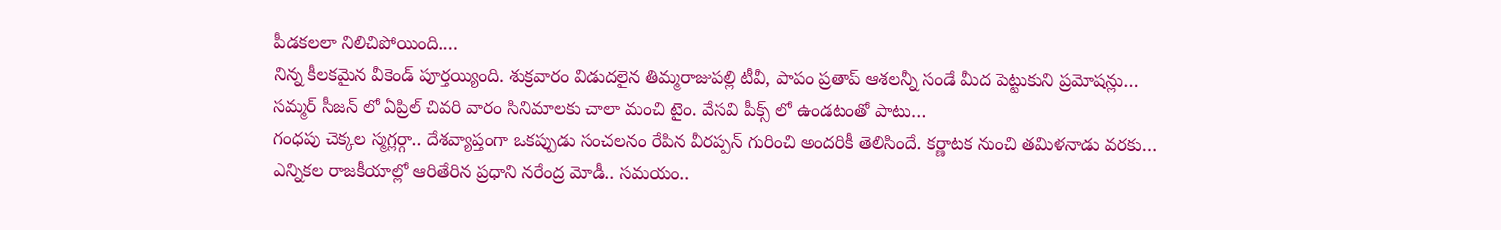పీడకలలా నిలిచిపోయింది.…
నిన్న కీలకమైన వీకెండ్ పూర్తయ్యింది. శుక్రవారం విడుదలైన తిమ్మరాజుపల్లి టీవీ, పాపం ప్రతాప్ ఆశలన్నీ సండే మీద పెట్టుకుని ప్రమోషన్లు…
సమ్మర్ సీజన్ లో ఏప్రిల్ చివరి వారం సినిమాలకు చాలా మంచి టైం. వేసవి పీక్స్ లో ఉండటంతో పాటు…
గంధపు చెక్కల స్మగ్లర్గా.. దేశవ్యాప్తంగా ఒకప్పుడు సంచలనం రేపిన వీరప్పన్ గురించి అందరికీ తెలిసిందే. కర్ణాటక నుంచి తమిళనాడు వరకు…
ఎన్నికల రాజకీయాల్లో ఆరితేరిన ప్రధాని నరేంద్ర మోడీ.. సమయం..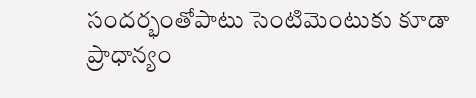సందర్భంతోపాటు సెంటిమెంటుకు కూడా ప్రాధాన్యం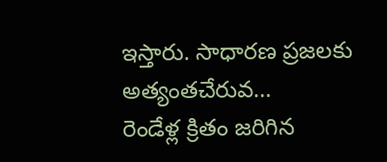ఇస్తారు. సాధారణ ప్రజలకు అత్యంతచేరువ…
రెండేళ్ల క్రితం జరిగిన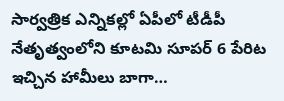సార్వత్రిక ఎన్నికల్లో ఏపీలో టీడీపీ నేతృత్వంలోని కూటమి సూపర్ 6 పేరిట ఇచ్చిన హామీలు బాగా…